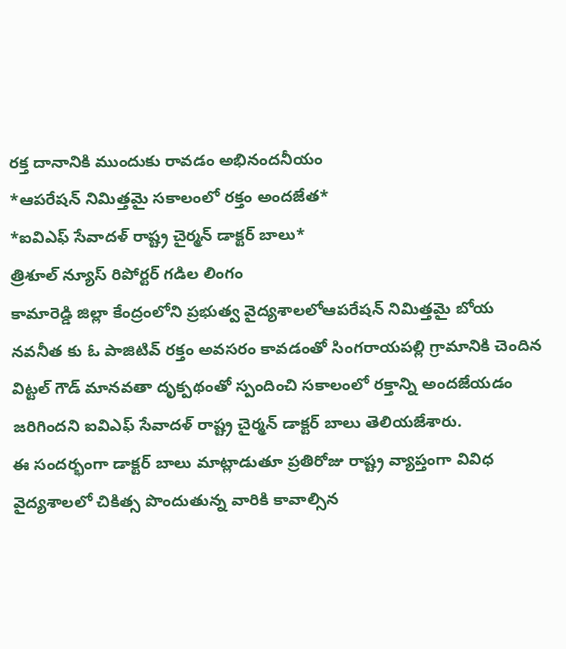రక్త దానానికి ముందుకు రావడం అభినందనీయం
*ఆపరేషన్ నిమిత్తమై సకాలంలో రక్తం అందజేత*
*ఐవిఎఫ్ సేవాదళ్ రాష్ట్ర చైర్మన్ డాక్టర్ బాలు*
త్రిశూల్ న్యూస్ రిపోర్టర్ గడిల లింగం
కామారెడ్డి జిల్లా కేంద్రంలోని ప్రభుత్వ వైద్యశాలలోఆపరేషన్ నిమిత్తమై బోయ నవనీత కు ఓ పాజిటివ్ రక్తం అవసరం కావడంతో సింగరాయపల్లి గ్రామానికి చెందిన విట్టల్ గౌడ్ మానవతా దృక్పథంతో స్పందించి సకాలంలో రక్తాన్ని అందజేయడం జరిగిందని ఐవిఎఫ్ సేవాదళ్ రాష్ట్ర చైర్మన్ డాక్టర్ బాలు తెలియజేశారు.
ఈ సందర్భంగా డాక్టర్ బాలు మాట్లాడుతూ ప్రతిరోజు రాష్ట్ర వ్యాప్తంగా వివిధ వైద్యశాలలో చికిత్స పొందుతున్న వారికి కావాల్సిన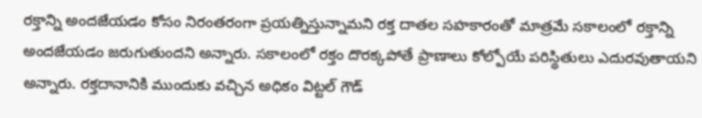రక్తాన్ని అందజేయడం కోసం నిరంతరంగా ప్రయత్నిస్తున్నామని రక్త దాతల సహకారంతో మాత్రమే సకాలంలో రక్తాన్ని అందజేయడం జరుగుతుందని అన్నారు. సకాలంలో రక్తం దొరక్కపోతే ప్రాణాలు కోల్పోయే పరిస్థితులు ఎదురవుతాయని అన్నారు. రక్తదానానికి ముందుకు వచ్చిన అధికం విట్టల్ గౌడ్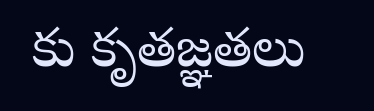కు కృతజ్ఞతలు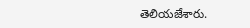తెలియజేశారు.